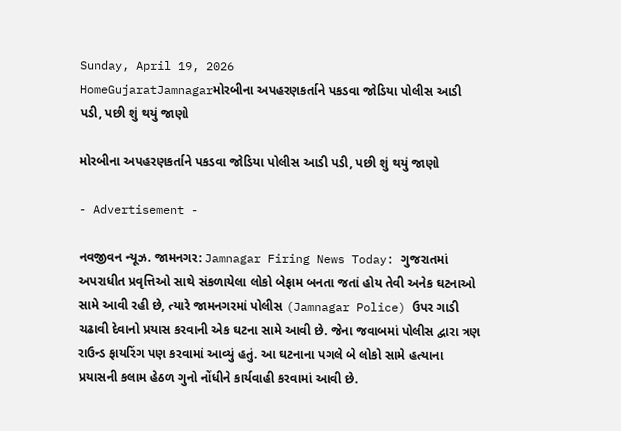Sunday, April 19, 2026
HomeGujaratJamnagarમોરબીના અપહરણકર્તાને પકડવા જોડિયા પોલીસ આડી પડી, પછી શું થયું જાણો

મોરબીના અપહરણકર્તાને પકડવા જોડિયા પોલીસ આડી પડી, પછી શું થયું જાણો

- Advertisement -

નવજીવન ન્યૂઝ. જામનગર: Jamnagar Firing News Today: ગુજરાતમાં અપરાધીત પ્રવૃત્તિઓ સાથે સંકળાયેલા લોકો બેફામ બનતા જતાં હોય તેવી અનેક ઘટનાઓ સામે આવી રહી છે, ત્યારે જામનગરમાં પોલીસ (Jamnagar Police) ઉપર ગાડી ચઢાવી દેવાનો પ્રયાસ કરવાની એક ઘટના સામે આવી છે. જેના જવાબમાં પોલીસ દ્વારા ત્રણ રાઉન્ડ ફાયરિંગ પણ કરવામાં આવ્યું હતું. આ ઘટનાના પગલે બે લોકો સામે હત્યાના પ્રયાસની કલામ હેઠળ ગુનો નોંધીને કાર્યવાહી કરવામાં આવી છે.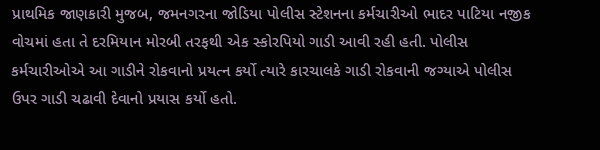પ્રાથમિક જાણકારી મુજબ, જમનગરના જોડિયા પોલીસ સ્ટેશનના કર્મચારીઓ ભાદર પાટિયા નજીક વોચમાં હતા તે દરમિયાન મોરબી તરફથી એક સ્કોરપિયો ગાડી આવી રહી હતી. પોલીસ કર્મચારીઓએ આ ગાડીને રોકવાનો પ્રયત્ન કર્યો ત્યારે કારચાલકે ગાડી રોકવાની જગ્યાએ પોલીસ ઉપર ગાડી ચઢાવી દેવાનો પ્રયાસ કર્યો હતો.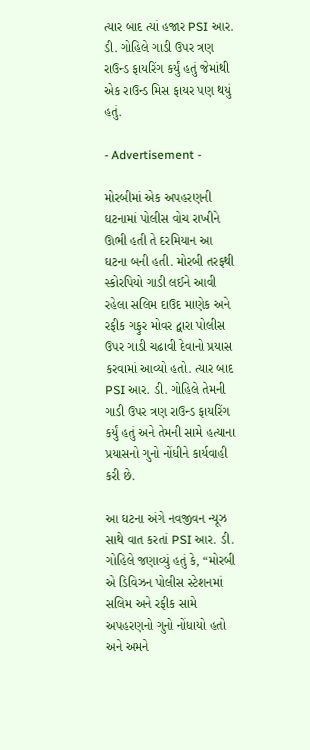ત્યાર બાદ ત્યાં હજાર PSI આર. ડી. ગોહિલે ગાડી ઉપર ત્રણ રાઉન્ડ ફાયરિંગ કર્યું હતું જેમાંથી એક રાઉન્ડ મિસ ફાયર પણ થયું હતું.

- Advertisement -

મોરબીમાં એક અપહરણની ઘટનામાં પોલીસ વોચ રાખીને ઊભી હતી તે દરમિયાન આ ઘટના બની હતી. મોરબી તરફથી સ્કોરપિયો ગાડી લઈને આવી રહેલા સલિમ દાઉદ માણેક અને રફીક ગફુર મોવર દ્વારા પોલીસ ઉપર ગાડી ચઢાવી દેવાનો પ્રયાસ કરવામાં આવ્યો હતો. ત્યાર બાદ PSI આર. ડી. ગોહિલે તેમની ગાડી ઉપર ત્રણ રાઉન્ડ ફાયરિંગ કર્યું હતું અને તેમની સામે હત્યાના પ્રયાસનો ગુનો નોંધીને કાર્યવાહી કરી છે.

આ ઘટના અંગે નવજીવન ન્યૂઝ સાથે વાત કરતાં PSI આર. ડી. ગોહિલે જણાવ્યું હતું કે, “મોરબી એ ડિવિઝન પોલીસ સ્ટેશનમાં સલિમ અને રફીક સામે અપહરણનો ગુનો નોંધાયો હતો અને અમને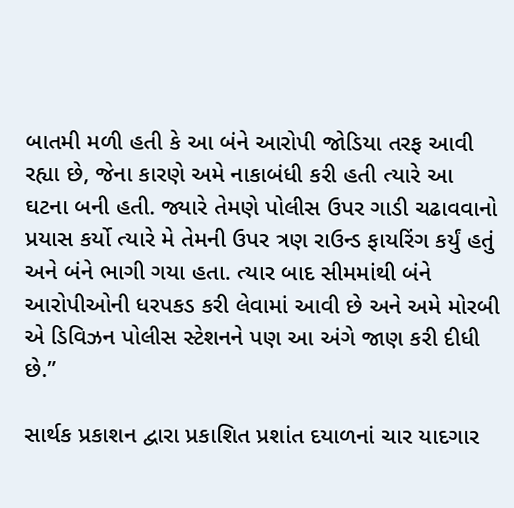બાતમી મળી હતી કે આ બંને આરોપી જોડિયા તરફ આવી રહ્યા છે, જેના કારણે અમે નાકાબંધી કરી હતી ત્યારે આ ઘટના બની હતી. જ્યારે તેમણે પોલીસ ઉપર ગાડી ચઢાવવાનો પ્રયાસ કર્યો ત્યારે મે તેમની ઉપર ત્રણ રાઉન્ડ ફાયરિંગ કર્યું હતું અને બંને ભાગી ગયા હતા. ત્યાર બાદ સીમમાંથી બંને આરોપીઓની ધરપકડ કરી લેવામાં આવી છે અને અમે મોરબી એ ડિવિઝન પોલીસ સ્ટેશનને પણ આ અંગે જાણ કરી દીધી છે.”

સાર્થક પ્રકાશન દ્વારા પ્રકાશિત પ્રશાંત દયાળનાં ચાર યાદગાર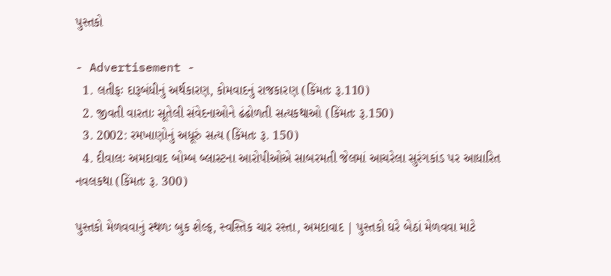પુસ્તકો

- Advertisement -
  1. લતીફઃ દારૂબંધીનું અર્થકારણ, કોમવાદનું રાજકારણ (કિંમતઃ રૂ.110)
  2. જીવતી વારતાઃ સૂતેલી સંવેદનાઓને ઢંઢોળતી સત્યકથાઓ (કિંમતઃ રૂ.150)
  3. 2002: રમખાણોનું અધૂરું સત્ય (કિંમતઃ રૂ. 150)
  4. દીવાલઃ અમદાવાદ બોમ્બ બ્લાસ્ટના આરોપીઓએ સાબરમતી જેલમાં આચરેલા સુરંગકાંડ પર આધારિત નવલકથા (કિંમતઃ રૂ. 300)

પુસ્તકો મેળવવાનું સ્થળઃ બુક શેલ્ફ, સ્વસ્તિક ચાર રસ્તા, અમદાવાદ | પુસ્તકો ઘરે બેઠાં મેળવવા માટે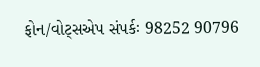ફોન/વોટ્સએપ સંપર્કઃ 98252 90796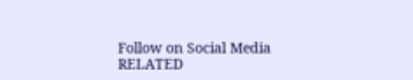Follow on Social Media
RELATED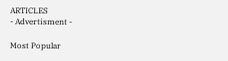ARTICLES
- Advertisment -

Most Popular